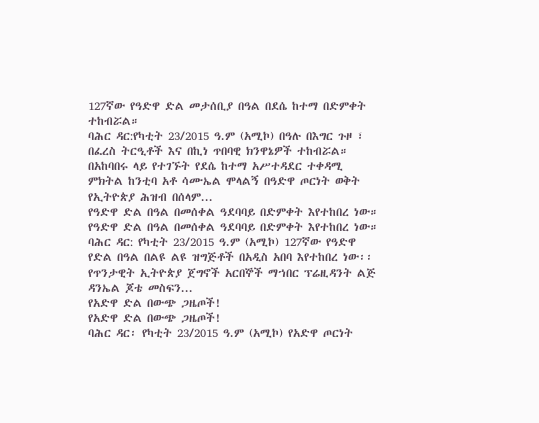127ኛው የዓድዋ ድል መታሰቢያ በዓል በደሴ ከተማ በድምቀት ተከብሯል።
ባሕር ዳር:የካቲት 23/2015 ዓ.ም (አሚኮ) በዓሉ በእግር ጉዞ ፣ በፈረስ ትርዒቶች እና በኪነ ጥበባዊ ክንዋኔዎች ተከብሯል። በአከባበሩ ላይ የተገኙት የደሴ ከተማ አሥተዳደር ተቀዳሚ ምክትል ከንቲባ አቶ ሳሙኤል ሞላልኝ በዓድዋ ጦርነት ወቅት የኢትዮጵያ ሕዝብ በሰላም...
የዓድዋ ድል በዓል በመሰቀል ዓደባባይ በድምቀት እየተከበረ ነው።
የዓድዋ ድል በዓል በመሰቀል ዓደባባይ በድምቀት እየተከበረ ነው።
ባሕር ዳር: የካቲት 23/2015 ዓ.ም (አሚኮ) 127ኛው የዓድዋ የድል በዓል በልዩ ልዩ ዝግጅቶች በአዲስ አበባ እየተከበረ ነው፡፡ የጥንታዊት ኢትዮጵያ ጀግኖች አርበኞች ማኀበር ፕሬዚዳንት ልጅ ዳንኤል ጆቴ መስፍን...
የአድዋ ድል በውጭ ጋዜጦች!
የአድዋ ድል በውጭ ጋዜጦች!
ባሕር ዳር፡ የካቲት 23/2015 ዓ.ም (አሚኮ) የአድዋ ጦርነት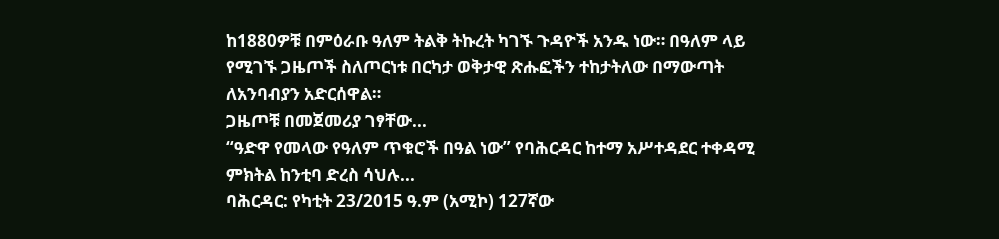ከ1880ዎቹ በምዕራቡ ዓለም ትልቅ ትኩረት ካገኙ ጉዳዮች አንዱ ነው። በዓለም ላይ የሚገኙ ጋዜጦች ስለጦርነቱ በርካታ ወቅታዊ ጽሑፎችን ተከታትለው በማውጣት ለአንባብያን አድርሰዋል።
ጋዜጦቹ በመጀመሪያ ገፃቸው...
“ዓድዋ የመላው የዓለም ጥቁሮች በዓል ነው” የባሕርዳር ከተማ አሥተዳደር ተቀዳሚ ምክትል ከንቲባ ድረስ ሳህሉ...
ባሕርዳር: የካቲት 23/2015 ዓ.ም (አሚኮ) 127ኛው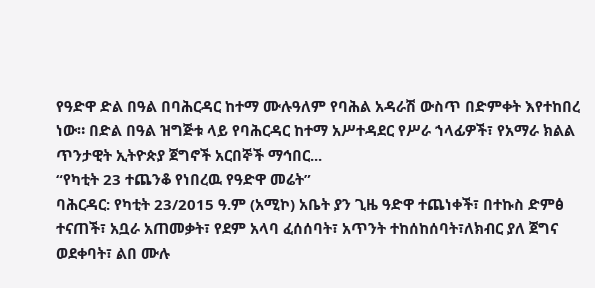የዓድዋ ድል በዓል በባሕርዳር ከተማ ሙሉዓለም የባሕል አዳራሽ ውስጥ በድምቀት እየተከበረ ነው። በድል በዓል ዝግጅቱ ላይ የባሕርዳር ከተማ አሥተዳደር የሥራ ኀላፊዎች፣ የአማራ ክልል ጥንታዊት ኢትዮጵያ ጀግኖች አርበኞች ማኅበር...
“የካቲት 23 ተጨንቆ የነበረዉ የዓድዋ መሬት”
ባሕርዳር: የካቲት 23/2015 ዓ.ም (አሚኮ) አቤት ያን ጊዜ ዓድዋ ተጨነቀች፣ በተኩስ ድምፅ ተናጠች፣ አቧራ አጠመቃት፣ የደም አላባ ፈሰሰባት፣ አጥንት ተከሰከሰባት፣ለክብር ያለ ጀግና ወደቀባት፣ ልበ ሙሉ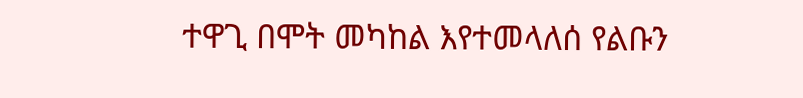ተዋጊ በሞት መካከል እየተመላለሰ የልቡን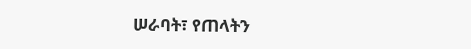ሠራባት፣ የጠላትን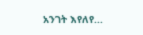አንገት እየለየ...